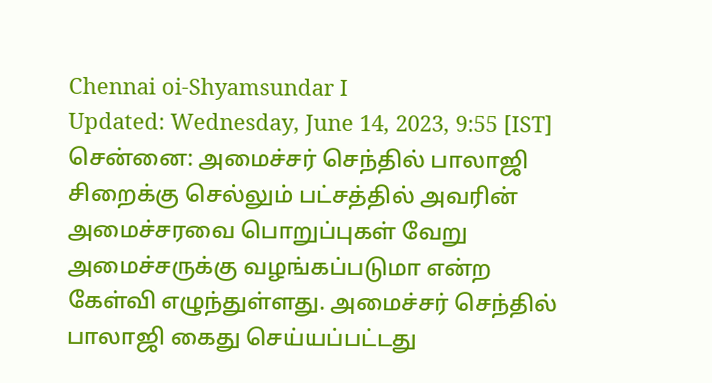Chennai oi-Shyamsundar I
Updated: Wednesday, June 14, 2023, 9:55 [IST]
சென்னை: அமைச்சர் செந்தில் பாலாஜி சிறைக்கு செல்லும் பட்சத்தில் அவரின் அமைச்சரவை பொறுப்புகள் வேறு அமைச்சருக்கு வழங்கப்படுமா என்ற கேள்வி எழுந்துள்ளது. அமைச்சர் செந்தில் பாலாஜி கைது செய்யப்பட்டது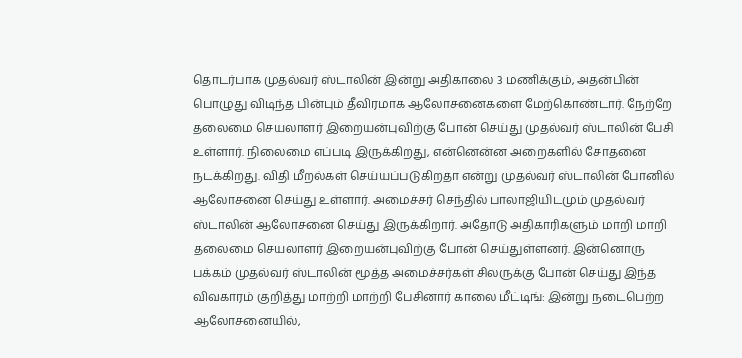தொடர்பாக முதல்வர் ஸ்டாலின் இன்று அதிகாலை 3 மணிக்கும், அதன்பின் பொழுது விடிந்த பின்பும் தீவிரமாக ஆலோசனைகளை மேற்கொண்டார். நேற்றே தலைமை செயலாளர் இறையன்புவிற்கு போன் செய்து முதல்வர் ஸ்டாலின் பேசி உள்ளார். நிலைமை எப்படி இருக்கிறது, என்னென்ன அறைகளில் சோதனை நடக்கிறது. விதி மீறல்கள் செய்யப்படுகிறதா என்று முதல்வர் ஸ்டாலின் போனில் ஆலோசனை செய்து உள்ளார். அமைச்சர் செந்தில் பாலாஜியிடமும் முதல்வர் ஸ்டாலின் ஆலோசனை செய்து இருக்கிறார். அதோடு அதிகாரிகளும் மாறி மாறி தலைமை செயலாளர் இறையன்புவிற்கு போன் செய்துள்ளனர். இன்னொரு பக்கம் முதல்வர் ஸ்டாலின் மூத்த அமைச்சர்கள் சிலருக்கு போன் செய்து இந்த விவகாரம் குறித்து மாற்றி மாற்றி பேசினார் காலை மீட்டிங்: இன்று நடைபெற்ற ஆலோசனையில்,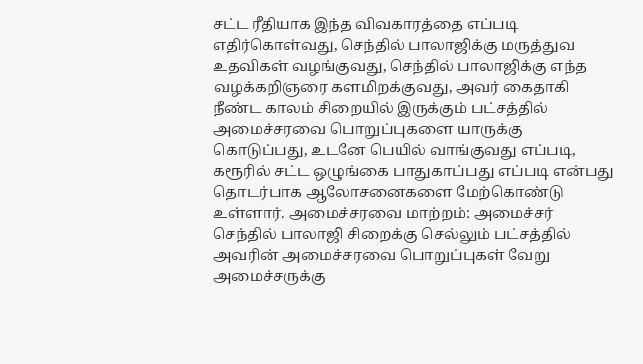சட்ட ரீதியாக இந்த விவகாரத்தை எப்படி எதிர்கொள்வது, செந்தில் பாலாஜிக்கு மருத்துவ உதவிகள் வழங்குவது, செந்தில் பாலாஜிக்கு எந்த வழக்கறிஞரை களமிறக்குவது, அவர் கைதாகி நீண்ட காலம் சிறையில் இருக்கும் பட்சத்தில் அமைச்சரவை பொறுப்புகளை யாருக்கு கொடுப்பது, உடனே பெயில் வாங்குவது எப்படி, கரூரில் சட்ட ஒழுங்கை பாதுகாப்பது எப்படி என்பது தொடர்பாக ஆலோசனைகளை மேற்கொண்டு உள்ளார். அமைச்சரவை மாற்றம்: அமைச்சர் செந்தில் பாலாஜி சிறைக்கு செல்லும் பட்சத்தில் அவரின் அமைச்சரவை பொறுப்புகள் வேறு அமைச்சருக்கு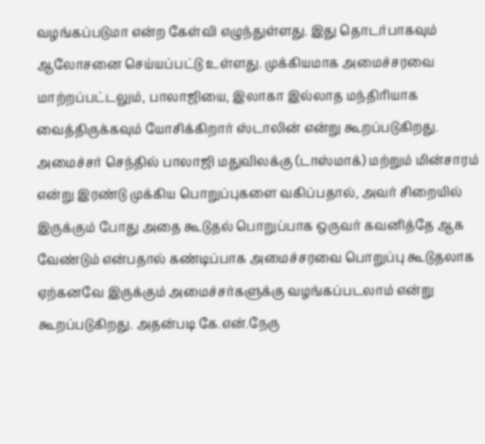வழங்கப்படுமா என்ற கேள்வி எழுந்துள்ளது. இது தொடர்பாகவும் ஆலோசனை செய்யப்பட்டு உள்ளது. முக்கியமாக அமைச்சரவை மாற்றப்பட்டலும், பாலாஜியை, இலாகா இல்லாத மந்திரியாக வைத்திருக்கவும் யோசிக்கிறார் ஸ்டாலின் என்று கூறப்படுகிறது. அமைச்சர் செந்தில் பாலாஜி மதுவிலக்கு (டாஸ்மாக்) மற்றும் மின்சாரம் என்று இரண்டு முக்கிய பொறுப்புகளை வகிப்பதால், அவர் சிறையில் இருக்கும் போது அதை கூடுதல் பொறுப்பாக ஒருவர் கவனித்தே ஆக வேண்டும் என்பதால் கண்டிப்பாக அமைச்சரவை பொறுப்பு கூடுதலாக ஏற்கனவே இருக்கும் அமைச்சர்களுக்கு வழங்கப்படலாம் என்று கூறப்படுகிறது. அதன்படி கே.என்.நேரு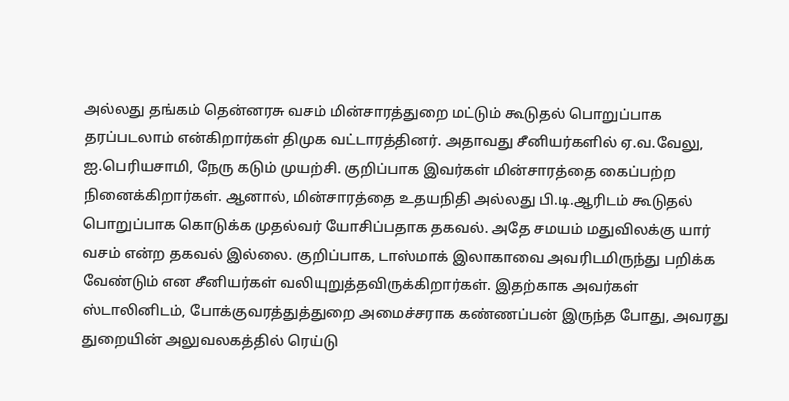அல்லது தங்கம் தென்னரசு வசம் மின்சாரத்துறை மட்டும் கூடுதல் பொறுப்பாக தரப்படலாம் என்கிறார்கள் திமுக வட்டாரத்தினர். அதாவது சீனியர்களில் ஏ.வ.வேலு, ஐ.பெரியசாமி, நேரு கடும் முயற்சி. குறிப்பாக இவர்கள் மின்சாரத்தை கைப்பற்ற நினைக்கிறார்கள். ஆனால், மின்சாரத்தை உதயநிதி அல்லது பி.டி.ஆரிடம் கூடுதல் பொறுப்பாக கொடுக்க முதல்வர் யோசிப்பதாக தகவல். அதே சமயம் மதுவிலக்கு யார் வசம் என்ற தகவல் இல்லை. குறிப்பாக, டாஸ்மாக் இலாகாவை அவரிடமிருந்து பறிக்க வேண்டும் என சீனியர்கள் வலியுறுத்தவிருக்கிறார்கள். இதற்காக அவர்கள் ஸ்டாலினிடம், போக்குவரத்துத்துறை அமைச்சராக கண்ணப்பன் இருந்த போது, அவரது துறையின் அலுவலகத்தில் ரெய்டு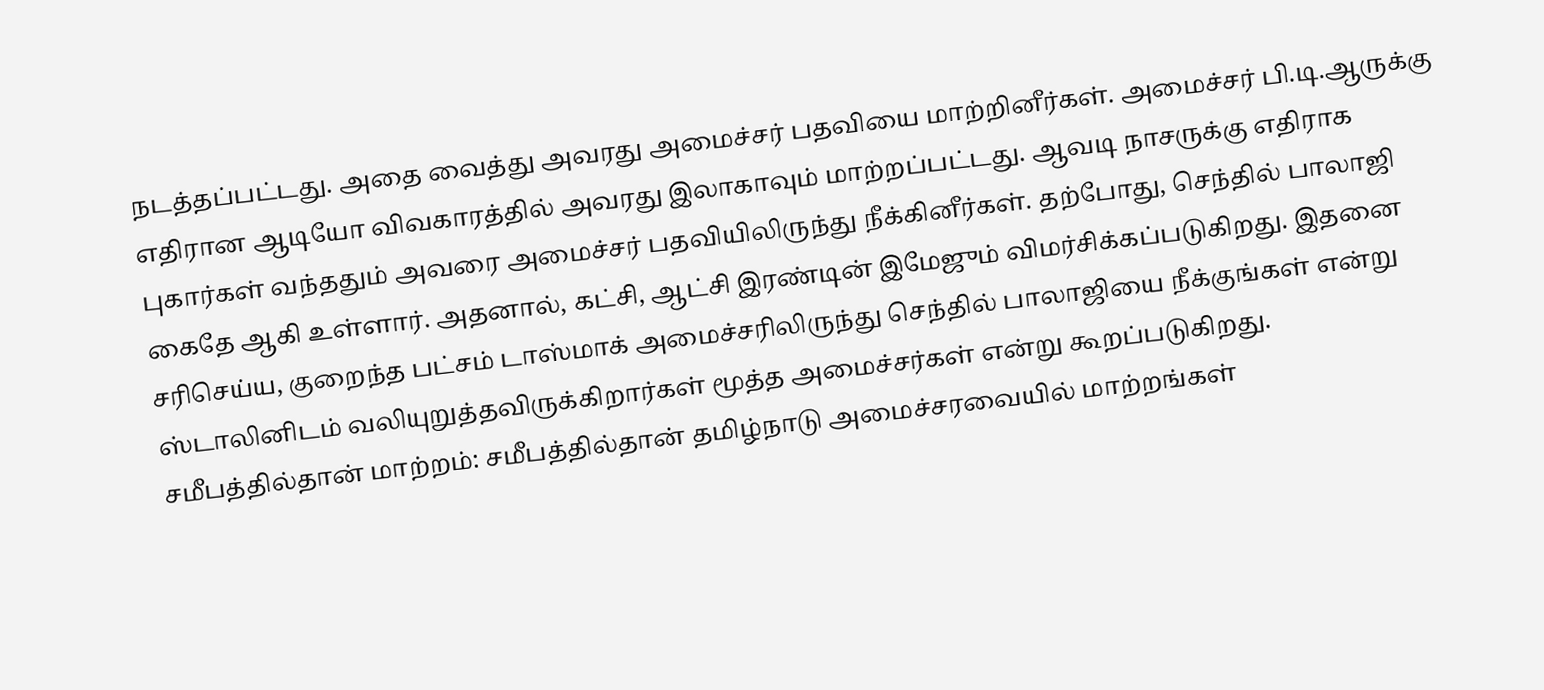நடத்தப்பட்டது. அதை வைத்து அவரது அமைச்சர் பதவியை மாற்றினீர்கள். அமைச்சர் பி.டி.ஆருக்கு எதிரான ஆடியோ விவகாரத்தில் அவரது இலாகாவும் மாற்றப்பட்டது. ஆவடி நாசருக்கு எதிராக புகார்கள் வந்ததும் அவரை அமைச்சர் பதவியிலிருந்து நீக்கினீர்கள். தற்போது, செந்தில் பாலாஜி கைதே ஆகி உள்ளார். அதனால், கட்சி, ஆட்சி இரண்டின் இமேஜும் விமர்சிக்கப்படுகிறது. இதனை சரிசெய்ய, குறைந்த பட்சம் டாஸ்மாக் அமைச்சரிலிருந்து செந்தில் பாலாஜியை நீக்குங்கள் என்று ஸ்டாலினிடம் வலியுறுத்தவிருக்கிறார்கள் மூத்த அமைச்சர்கள் என்று கூறப்படுகிறது. சமீபத்தில்தான் மாற்றம்: சமீபத்தில்தான் தமிழ்நாடு அமைச்சரவையில் மாற்றங்கள்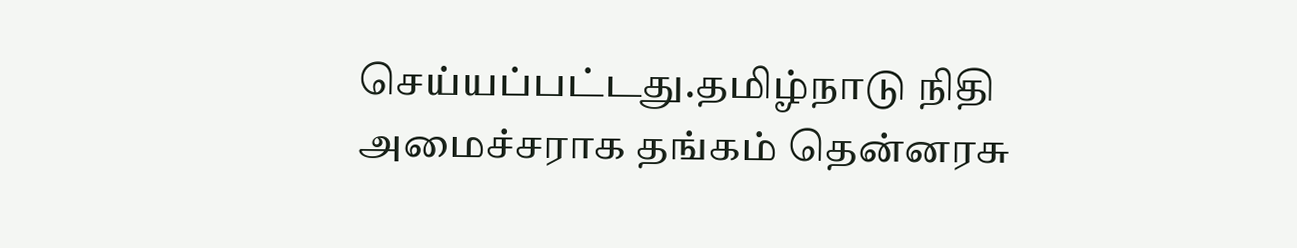செய்யப்பட்டது.தமிழ்நாடு நிதி அமைச்சராக தங்கம் தென்னரசு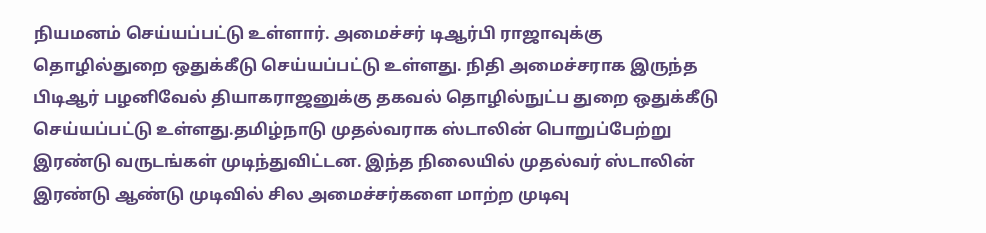நியமனம் செய்யப்பட்டு உள்ளார். அமைச்சர் டிஆர்பி ராஜாவுக்கு தொழில்துறை ஒதுக்கீடு செய்யப்பட்டு உள்ளது. நிதி அமைச்சராக இருந்த பிடிஆர் பழனிவேல் தியாகராஜனுக்கு தகவல் தொழில்நுட்ப துறை ஒதுக்கீடு செய்யப்பட்டு உள்ளது.தமிழ்நாடு முதல்வராக ஸ்டாலின் பொறுப்பேற்று இரண்டு வருடங்கள் முடிந்துவிட்டன. இந்த நிலையில் முதல்வர் ஸ்டாலின் இரண்டு ஆண்டு முடிவில் சில அமைச்சர்களை மாற்ற முடிவு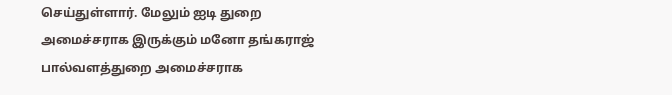செய்துள்ளார். மேலும் ஐடி துறை அமைச்சராக இருக்கும் மனோ தங்கராஜ் பால்வளத்துறை அமைச்சராக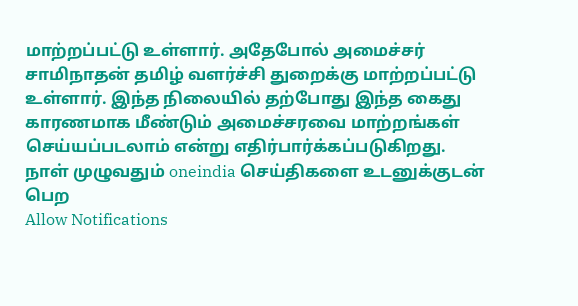மாற்றப்பட்டு உள்ளார். அதேபோல் அமைச்சர் சாமிநாதன் தமிழ் வளர்ச்சி துறைக்கு மாற்றப்பட்டு உள்ளார். இந்த நிலையில் தற்போது இந்த கைது காரணமாக மீண்டும் அமைச்சரவை மாற்றங்கள் செய்யப்படலாம் என்று எதிர்பார்க்கப்படுகிறது.
நாள் முழுவதும் oneindia செய்திகளை உடனுக்குடன் பெற
Allow Notifications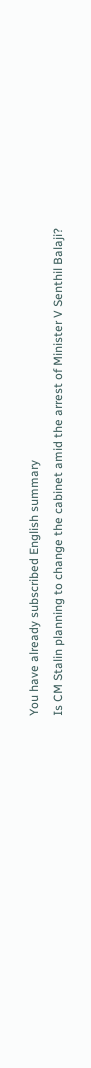You have already subscribed English summary
Is CM Stalin planning to change the cabinet amid the arrest of Minister V Senthil Balaji?